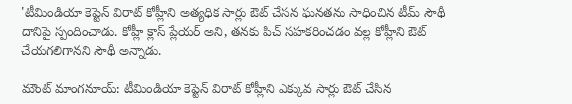'టీమిండియా కెప్టెన్ విరాట్ కోహ్లీని అత్యధిక సార్లు ఔట్ చేసన ఘనతను సాధించిన టీమ్ సౌథీ దానిపై స్పందించాడు. కోహ్లీ క్లాస్ ప్లేయర్ అని, తనకు పిచ్ సహకరించడం వల్ల కోహ్లీని ఔట్ చేయగలిగానని సౌథీ అన్నాడు.

మౌంట్ మాంగనూయ్: టీమిండియా కెప్టెన్ విరాట్ కోహ్లీని ఎక్కువ సార్లు ఔట్ చేసిన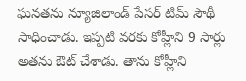ఘనతను న్యూజిలాండ్ పేసర్ టిమ్ సౌథీ సాధించాడు. ఇప్పటి వరకు కోహ్లీని 9 సార్లు అతను ఔట్ చేశాడు. తాను కోహ్లీని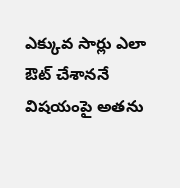ఎక్కువ సార్లు ఎలా ఔట్ చేశాననే విషయంపై అతను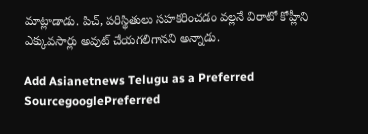మాట్లాడాడు. పిచ్, పరిస్థితులు సహకరించడం వల్లనే విరాటో కోహ్లీని ఎక్కువసార్లు అవుట్ చేయగలిగానని అన్నాడు.

Add Asianetnews Telugu as a Preferred SourcegooglePreferred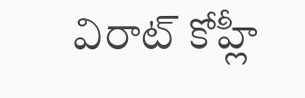విరాట్ కోహ్లీ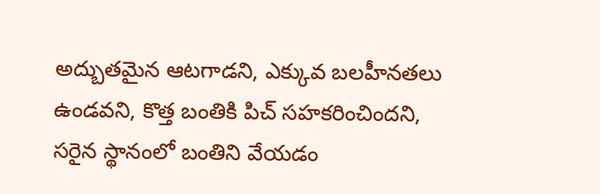అద్బుతమైన ఆటగాడని, ఎక్కువ బలహీనతలు ఉండవని, కొత్త బంతికి పిచ్ సహకరించిందని, సరైన స్థానంలో బంతిని వేయడం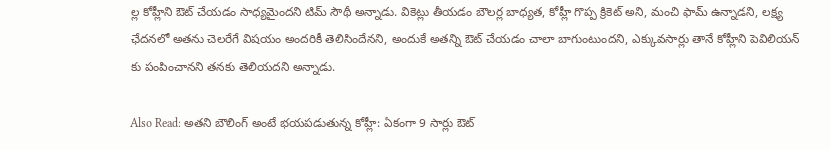ల్ల కోహ్లీని ఔట్ చేయడం సాధ్యమైందని టిమ్ సౌథీ అన్నాడు. వికెట్లు తీయడం బౌలర్ల బాధ్యత, కోహ్లీ గొప్ప క్రికెట్ అని, మంచి ఫామ్ ఉన్నాడని, లక్ష్య ఛేదనలో అతను చెలరేగే విషయం అందరికీ తెలిసిందేనని, అందుకే అతన్ని ఔట్ చేయడం చాలా బాగుంటుందని, ఎక్కువసార్లు తానే కోహ్లీని పెవిలియన్ కు పంపించానని తనకు తెలియదని అన్నాడు.

Also Read: అతని బౌలింగ్‌ అంటే భయపడుతున్న కోహ్లీ: ఏకంగా 9 సార్లు ఔట్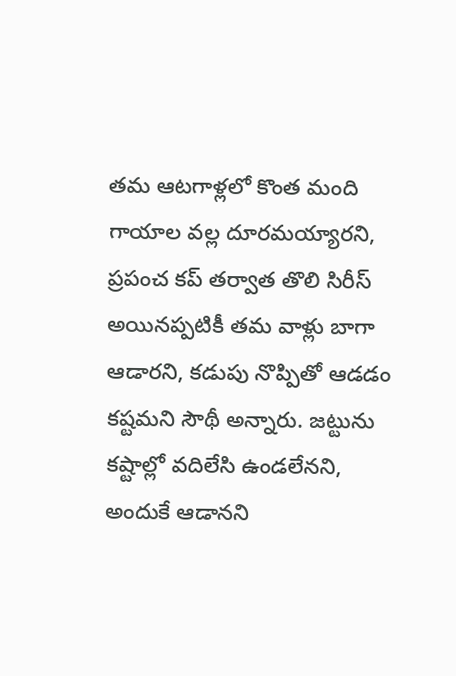తమ ఆటగాళ్లలో కొంత మంది గాయాల వల్ల దూరమయ్యారని, ప్రపంచ కప్ తర్వాత తొలి సిరీస్ అయినప్పటికీ తమ వాళ్లు బాగా ఆడారని, కడుపు నొప్పితో ఆడడం కష్టమని సౌథీ అన్నారు. జట్టును కష్టాల్లో వదిలేసి ఉండలేనని, అందుకే ఆడానని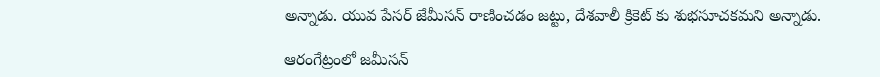అన్నాడు. యువ పేసర్ జేమీసన్ రాణించడం జట్టు, దేశవాలీ క్రికెట్ కు శుభసూచకమని అన్నాడు.

ఆరంగేట్రంలో జమీసన్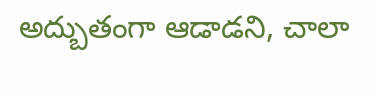అద్బుతంగా ఆడాడని, చాలా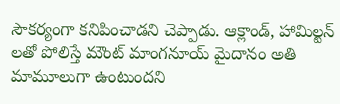సౌకర్యంగా కనిపించాడని చెప్పాడు. ఆక్లాండ్, హామిల్టన్ లతో పోలిస్తే మౌంట్ మాంగనూయ్ మైదానం అతి మామూలుగా ఉంటుందని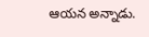ఆయన అన్నాడు.